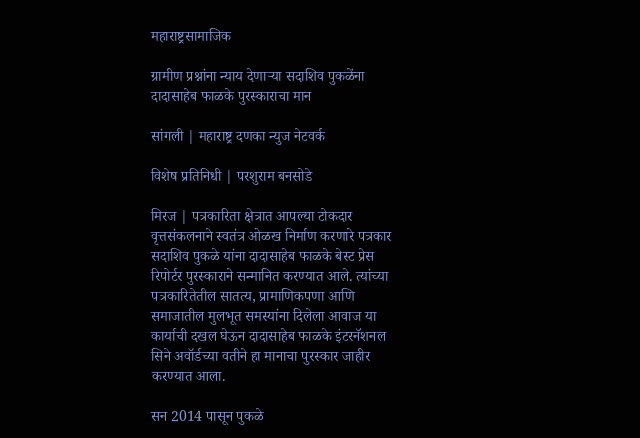महाराष्ट्रसामाजिक

ग्रामीण प्रश्नांना न्याय देणाऱ्या सदाशिव पुकळेंना दादासाहेब फाळके पुरस्काराचा मान

सांगली | महाराष्ट्र दणका न्युज नेटवर्क

विशेष प्रतिनिधी | परशुराम बनसोडे

मिरज | पत्रकारिता क्षेत्रात आपल्या टोकदार वृत्तसंकलनाने स्वतंत्र ओळख निर्माण करणारे पत्रकार सदाशिव पुकळे यांना दादासाहेब फाळके बेस्ट प्रेस रिपोर्टर पुरस्काराने सन्मानित करण्यात आले. त्यांच्या पत्रकारितेतील सातत्य, प्रामाणिकपणा आणि समाजातील मुलभूत समस्यांना दिलेला आवाज या कार्याची दखल घेऊन दादासाहेब फाळके इंटरनॅशनल सिने अवॉर्डच्या वतीने हा मानाचा पुरस्कार जाहीर करण्यात आला.

सन 2014 पासून पुकळे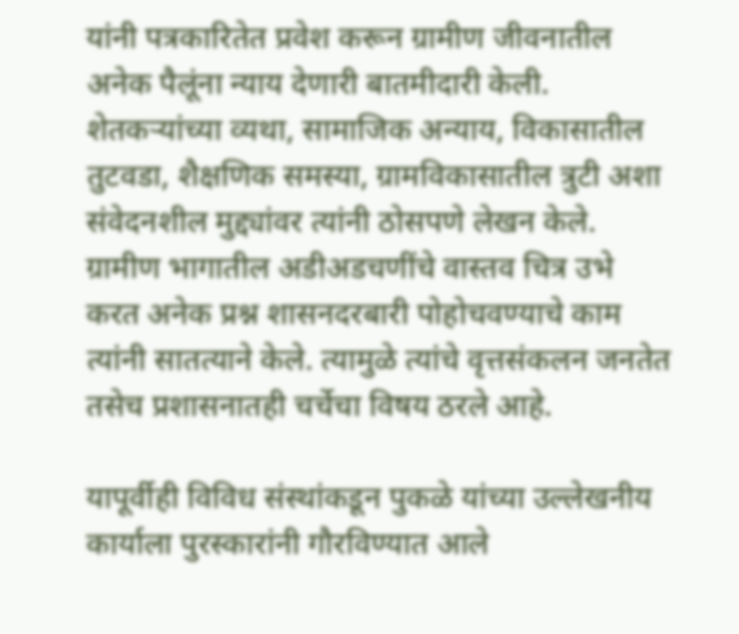यांनी पत्रकारितेत प्रवेश करून ग्रामीण जीवनातील अनेक पैलूंना न्याय देणारी बातमीदारी केली. शेतकऱ्यांच्या व्यथा, सामाजिक अन्याय, विकासातील तुटवडा, शैक्षणिक समस्या, ग्रामविकासातील त्रुटी अशा संवेदनशील मुद्द्यांवर त्यांनी ठोसपणे लेखन केले. ग्रामीण भागातील अडीअडचणींचे वास्तव चित्र उभे करत अनेक प्रश्न शासनदरबारी पोहोचवण्याचे काम त्यांनी सातत्याने केले. त्यामुळे त्यांचे वृत्तसंकलन जनतेत तसेच प्रशासनातही चर्चेचा विषय ठरले आहे.

यापूर्वीही विविध संस्थांकडून पुकळे यांच्या उल्लेखनीय कार्याला पुरस्कारांनी गौरविण्यात आले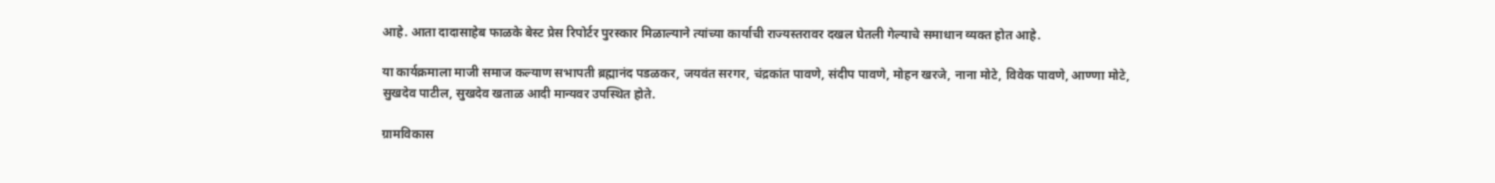आहे. आता दादासाहेब फाळके बेस्ट प्रेस रिपोर्टर पुरस्कार मिळाल्याने त्यांच्या कार्याची राज्यस्तरावर दखल घेतली गेल्याचे समाधान व्यक्त होत आहे.

या कार्यक्रमाला माजी समाज कल्याण सभापती ब्रह्मानंद पडळकर, जयवंत सरगर, चंद्रकांत पावणे, संदीप पावणे, मोहन खरजे, नाना मोटे, विवेक पावणे, आण्णा मोटे, सुखदेव पाटील, सुखदेव खताळ आदी मान्यवर उपस्थित होते.

ग्रामविकास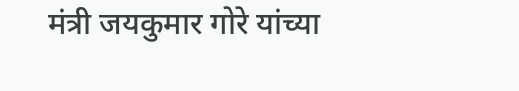मंत्री जयकुमार गोरे यांच्या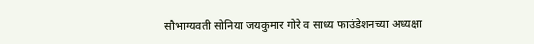सौभाग्यवती सोनिया जयकुमार गोरे व साध्य फाउंडेशनच्या अध्यक्षा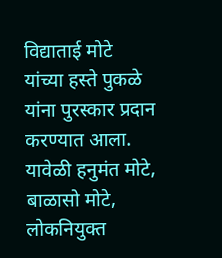विद्याताई मोटे यांच्या हस्ते पुकळे यांना पुरस्कार प्रदान करण्यात आला. यावेळी हनुमंत मोटे, बाळासो मोटे, लोकनियुक्त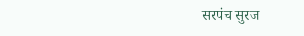सरपंच सुरज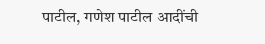पाटील, गणेश पाटील आदींची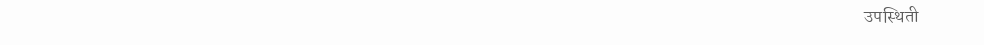उपस्थिती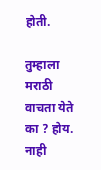होती.

तुम्हाला मराठी वाचता येते का ? होय. नाही